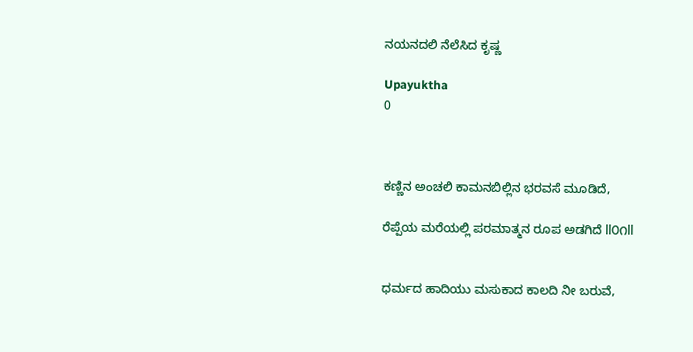ನಯನದಲಿ ನೆಲೆಸಿದ ಕೃಷ್ಣ

Upayuktha
0



ಕಣ್ಣಿನ ಅಂಚಲಿ ಕಾಮನಬಿಲ್ಲಿನ ಭರವಸೆ ಮೂಡಿದೆ,

ರೆಪ್ಪೆಯ ಮರೆಯಲ್ಲಿ ಪರಮಾತ್ಮನ ರೂಪ ಅಡಗಿದೆ ll೦೧ll


ಧರ್ಮದ ಹಾದಿಯು ಮಸುಕಾದ ಕಾಲದಿ ನೀ ಬರುವೆ,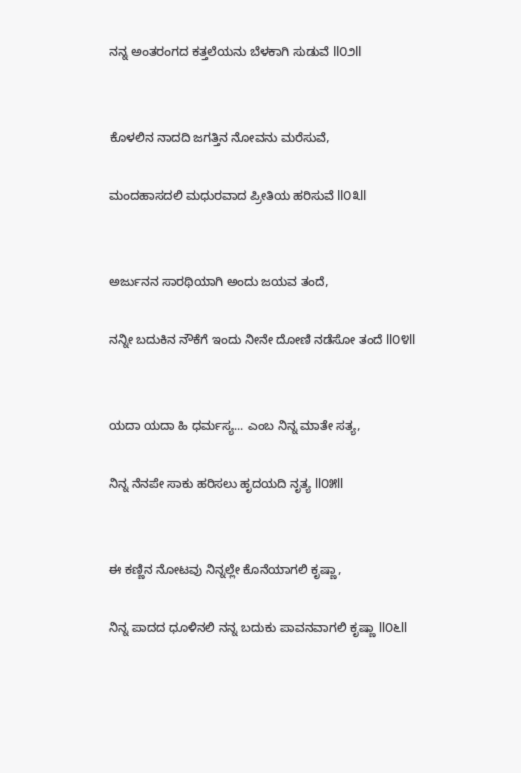ನನ್ನ ಅಂತರಂಗದ ಕತ್ತಲೆಯನು ಬೆಳಕಾಗಿ ಸುಡುವೆ ll೦೨ll


ಕೊಳಲಿನ ನಾದದಿ ಜಗತ್ತಿನ ನೋವನು ಮರೆಸುವೆ,

ಮಂದಹಾಸದಲಿ ಮಧುರವಾದ ಪ್ರೀತಿಯ ಹರಿಸುವೆ ll೦೩ll


ಅರ್ಜುನನ ಸಾರಥಿಯಾಗಿ ಅಂದು ಜಯವ ತಂದೆ,

ನನ್ನೀ ಬದುಕಿನ ನೌಕೆಗೆ ಇಂದು ನೀನೇ ದೋಣಿ ನಡೆಸೋ ತಂದೆ ll೦೪ll


ಯದಾ ಯದಾ ಹಿ ಧರ್ಮಸ್ಯ... ಎಂಬ ನಿನ್ನ ಮಾತೇ ಸತ್ಯ,

ನಿನ್ನ ನೆನಪೇ ಸಾಕು ಹರಿಸಲು ಹೃದಯದಿ ನೃತ್ಯ ll೦೫ll


ಈ ಕಣ್ಣಿನ ನೋಟವು ನಿನ್ನಲ್ಲೇ ಕೊನೆಯಾಗಲಿ ಕೃಷ್ಣಾ,

ನಿನ್ನ ಪಾದದ ಧೂಳಿನಲಿ ನನ್ನ ಬದುಕು ಪಾವನವಾಗಲಿ ಕೃಷ್ಣಾ ll೦೬ll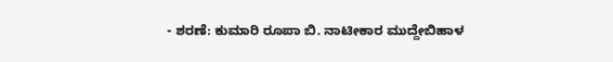- ಶರಣೆ: ಕುಮಾರಿ ರೂಪಾ ಬಿ. ನಾಟೀಕಾರ ಮುದ್ದೇಬಿಹಾಳ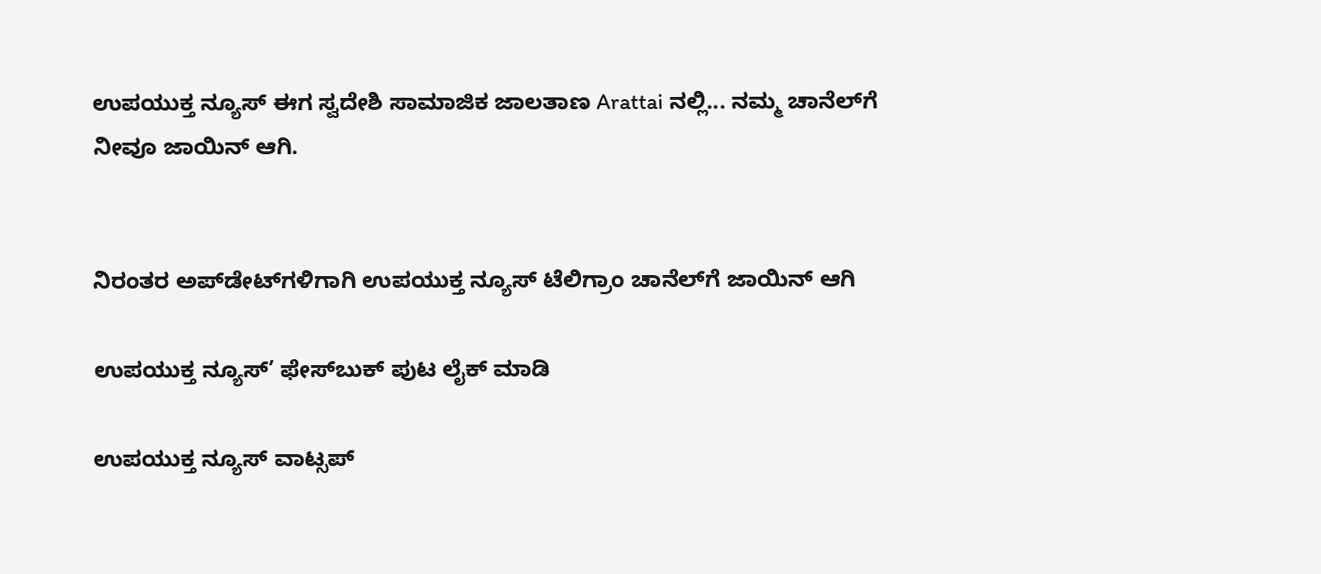ಉಪಯುಕ್ತ ನ್ಯೂಸ್ ಈಗ ಸ್ವದೇಶಿ ಸಾಮಾಜಿಕ ಜಾಲತಾಣ Arattai ನಲ್ಲಿ... ನಮ್ಮ ಚಾನೆಲ್‌ಗೆ ನೀವೂ ಜಾಯಿನ್ ಆಗಿ.


ನಿರಂತರ ಅಪ್‌ಡೇಟ್‌ಗಳಿಗಾಗಿ ಉಪಯುಕ್ತ ನ್ಯೂಸ್‌ ಟೆಲಿಗ್ರಾಂ ಚಾನೆಲ್‌ಗೆ ಜಾಯಿನ್‌ ಆಗಿ

ಉಪಯುಕ್ತ ನ್ಯೂಸ್‌’ ಫೇಸ್‌ಬುಕ್ ಪುಟ ಲೈಕ್ ಮಾಡಿ

ಉಪಯುಕ್ತ ನ್ಯೂಸ್‌ ವಾಟ್ಸಪ್‌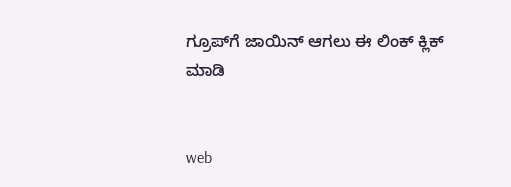ಗ್ರೂಪ್‌ಗೆ ಜಾಯಿನ್ ಆಗಲು ಈ ಲಿಂಕ್ ಕ್ಲಿಕ್ ಮಾಡಿ


web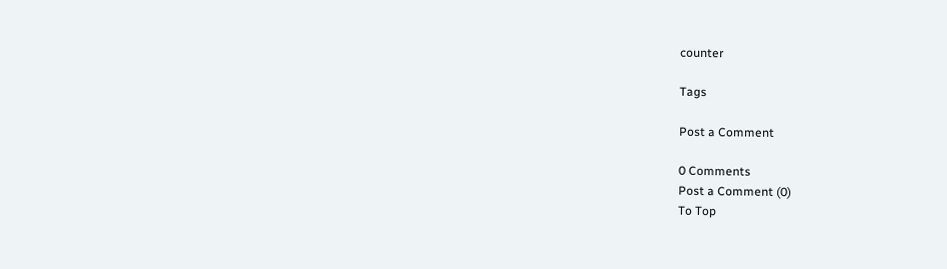counter

Tags

Post a Comment

0 Comments
Post a Comment (0)
To Top